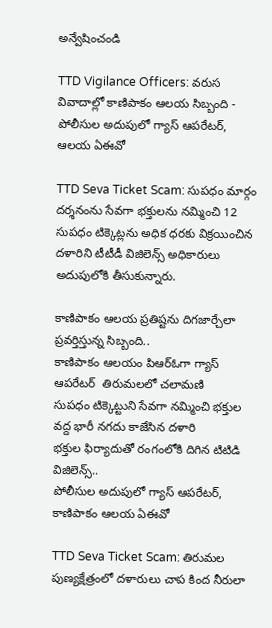అన్వేషించండి

TTD Vigilance Officers: వరుస వివాదాల్లో కాణిపాకం ఆలయ సిబ్బంది - పోలీసుల అదుపులో గ్యాస్ ఆపరేటర్, ఆలయ ఏఈవో

TTD Seva Ticket Scam: సుపధం మార్గం దర్శనంను సేవగా భక్తులను నమ్మించి 12 సుపధం టిక్కెట్లను అధిక ధరకు విక్రయించిన‌ దళారిని టీటీడీ విజిలెన్స్ అధికారులు అదుపులోకి తీసుకున్నారు.

కాణిపాకం ఆలయ ప్రతిష్టను దిగజార్చేలా ప్రవర్తిస్తున్న సిబ్బంది..
కాణిపాకం ఆలయం పిఆర్ఓగా గ్యాస్ ఆపరేటర్  తిరుమలలో చలామణి
సుపధం టిక్కెట్టుని సేవగా నమ్మించి భక్తుల వద్ద భారీ నగదు కాజేసిన దళారి
భక్తుల ఫిర్యాదుతో రంగంలోకి దిగిన టిటిడి విజిలెన్స్..
పోలీసుల అదుపులో గ్యాస్ ఆపరేటర్, కాణిపాకం ఆలయ ఏఈవో

TTD Seva Ticket Scam: తిరుమల పుణ్యక్షేత్రంలో దళారులు చాప కింద నీరులా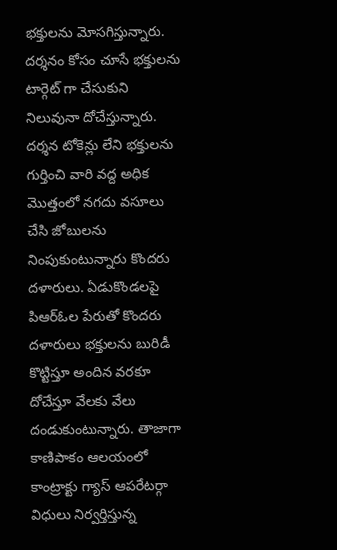భక్తులను మోసగిస్తున్నారు. దర్శనం కోసం చూసే భక్తులను టార్గెట్ గా చేసుకుని నిలువునా దోచేస్తున్నారు. దర్శన టోకెన్లు లేని భక్తులను గుర్తించి వారి వద్ద అధిక మొత్తంలో నగదు వసూలు చేసి జోబులను నింపుకుంటున్నారు కొందరు దళారులు. ఏడుకొండలపై పిఆర్ఓల పేరుతో కొందరు దళారులు భక్తులను బురిడీ కొట్టిస్తూ అందిన వరకూ దోచేస్తూ వేలకు వేలు దండుకుంటున్నారు. తాజాగా కాణిపాకం ఆలయంలో కాంట్రాక్టు గ్యాస్ ఆపరేటర్గా విధులు నిర్వర్తిస్తున్న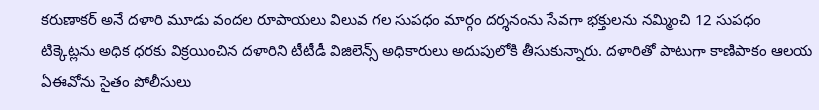కరుణాకర్ అనే దళారి మూడు వందల రూపాయలు విలువ గల సుపధం మార్గం దర్శనంను సేవగా భక్తులను నమ్మించి 12 సుపధం టిక్కెట్లను అధిక ధరకు విక్రయించిన‌ దళారిని టీటీడీ విజిలెన్స్ అధికారులు అదుపులోకి తీసుకున్నారు. దళారితో పాటుగా కాణిపాకం ఆలయ ఏఈవోను సైతం పోలీసులు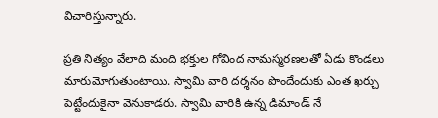విచారిస్తున్నారు.

ప్రతి నిత్యం వేలాది మంది భక్తుల గోవింద నామస్మరణలతో ఏడు కొండలు మారుమోగుతుంటాయి. స్వామి వారి దర్శనం పొందేందుకు ఎంత ఖర్చు పెట్టేందుకైనా వెనుకాడరు. స్వామి వారికి ఉన్న డిమాండ్ నే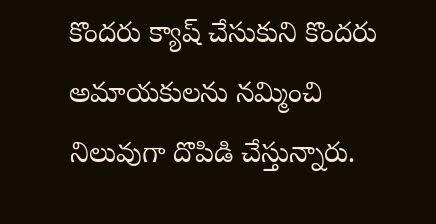కొందరు క్యాష్ చేసుకుని కొందరు అమాయకులను నమ్మించి నిలువుగా దొపిడి చేస్తున్నారు.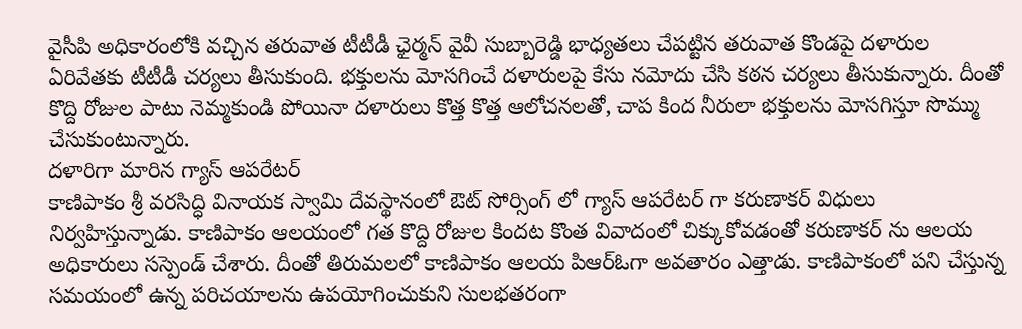వైసీపి అధికారంలోకి వచ్చిన తరువాత టీటీడీ ఛైర్మన్ వైవీ సుబ్బారెడ్డి భాధ్యతలు చేపట్టిన తరువాత కొండపై దళారుల ఏరివేతకు టీటీడీ చర్యలు తీసుకుంది. భక్తులను మోసగించే దళారులపై కేసు నమోదు చేసి కఠన చర్యలు తీసుకున్నారు. దీంతో కొద్ది రోజుల పాటు నెమ్మకుండి పోయినా దళారులు కొత్త కొత్త ఆలోచనలతో, చాప కింద నీరులా భక్తులను మోసగిస్తూ సొమ్ము చేసుకుంటున్నారు.
దళారిగా మారిన గ్యాస్ ఆపరేటర్
కాణిపాకం శ్రీ వరసిద్ధి వినాయక స్వామి దేవస్థానంలో ఔట్ సోర్సింగ్ లో గ్యాస్ ఆపరేటర్ గా కరుణాకర్ విధులు నిర్వహిస్తున్నాడు. కాణిపాకం ఆలయంలో గత కొద్ది రోజుల‌ కిందట కొంత వివాదంలో చిక్కుకోవడంతో కరుణాకర్ ను ఆలయ అధికారులు సస్పెండ్ చేశారు. దీంతో తిరుమలలో కాణిపాకం ఆలయ పిఆర్ఓగా అవతారం ఎత్తాడు. కాణిపాకంలో పని చేస్తున్న సమయంలో ఉన్న పరిచయాలను ఉపయోగించుకుని సులభతరంగా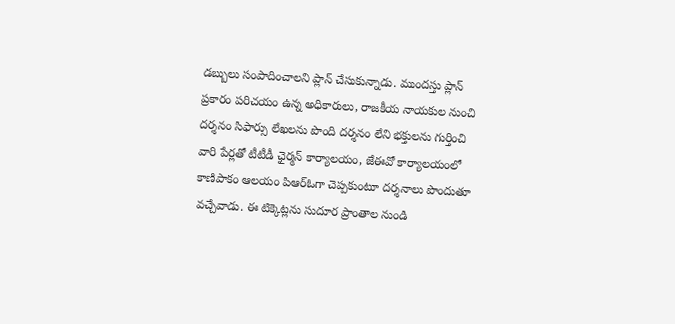డబ్బులు సంపాదించాలని ప్లాన్ చేసుకున్నాడు. ముందస్తు ప్లాన్ ప్రకారం పరిచయం ఉన్న అధికారులు, రాజకీయ నాయకుల నుంచి దర్శనం‌ సిఫార్సు లేఖలను పొంది దర్శనం లేని భక్తులను గుర్తించి వారి పేర్లతో టీటీడీ ఛైర్మన్ కార్యాలయం, జేఈవో కార్యాలయంలో కాణిపాకం ఆలయం పిఆర్ఓగా చెప్పకుంటూ దర్శనాలు పొందుతూ వచ్చేవాడు. ఈ టిక్కెట్లను సుదూర‌ ప్రాంతాల నుండి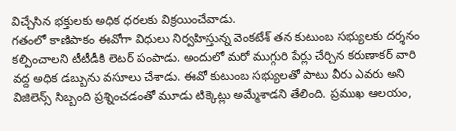విచ్చేసిన భక్తులకు అధిక ధరలకు విక్రయించేవాడు.
గతంలో కాణిపాకం ఈవోగా విధులు నిర్వహిస్తున్న వెంకటేశ్ తన కుటుంబ సభ్యులకు దర్శనం కల్పించాలని టీటీడీకి లెటర్ పంపాడు. అందులో మరో ముగ్గురి పేర్లు చేర్చిన కరుణాకర్ వారి వద్ద అధిక డబ్బును వసూలు చేశాడు. ఈవో కుటుంబ సభ్యులతో పాటు వీరు ఎవరు అని విజిలెన్స్ సిబ్బంది ప్రశ్నించడంతో మూడు టిక్కెట్లు అమ్మేశాడని తేలింది. ప్రముఖ ఆలయం,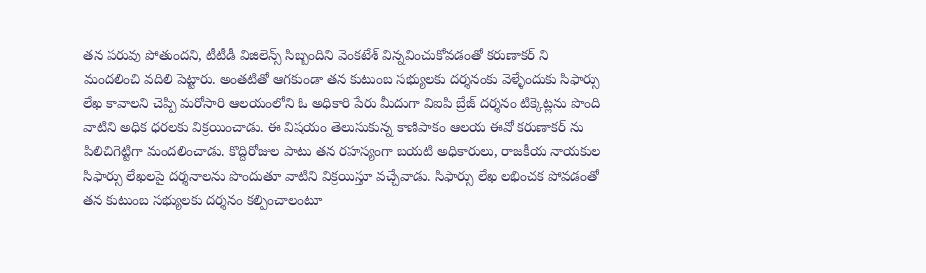తన పరువు పోతుందని, టీటీడీ విజిలెన్స్ సిబ్బందిని‌ వెంకటేశ్ విన్నవించుకోవడంతో కరుణాకర్ ని‌ మందలించి వదిలి పెట్టారు. అంతటితో ఆగకుండా తన కుటుంబ సభ్యులకు దర్శనంకు వెళ్ళేందుకు సిఫార్సు లేఖ కావాలని చెప్పి మరో‌సారి ఆలయంలోని‌ ఓ‌ అధికారి పేరు‌ మీదుగా విఐపి బ్రేజ్ దర్శనం టిక్కెట్లను పొంది వాటిని అధిక ధరలకు విక్రయించాడు. ఈ విషయం తెలుసుకున్న కాణిపాకం ఆలయ‌ ఈవో కరుణాకర్ ను పిలిచి‌గెట్టిగా మందలించాడు. కొద్ది‌రోజుల పాటు తన రహస్యంగా బయటి అధికారులు, రాజకీయ నాయకుల‌ సిఫార్సు‌ లేఖలపై దర్శనాలను‌ పొందుతూ వాటిని విక్రయిస్తూ వచ్చేవాడు. సిఫార్సు లేఖ లభించక పోవడంతో తన కుటుంబ సభ్యులకు దర్శనం కల్పించాలంటూ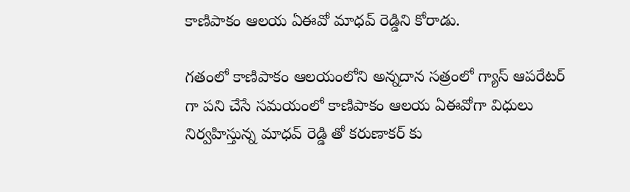కాణిపాకం ఆలయ ఏఈవో మాధవ్ రెడ్డిని కోరాడు.

గతంలో‌ కాణిపాకం ఆలయంలోని అన్నదాన సత్రంలో గ్యాస్ ఆపరేటర్ గా పని చేసే సమయంలో కాణిపాకం ఆలయ ఏఈవోగా విధులు నిర్వహిస్తున్న మాధవ్ రెడ్డి తో కరుణాకర్ కు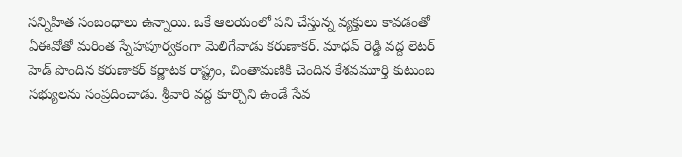సన్నిహిత సంబంధాలు ఉన్నాయి. ఒకే ఆలయంలో పని చేస్తున్న వ్యక్తులు కావడంతో ఏఈవోతో మరింత స్నేహపూర్వకంగా మెలిగేవాడు కరుణాకర్. మాధవ్ రెడ్డి వద్ద లెటర్ హెడ్ పొందిన కరుణాకర్ కర్ణాటక రాష్ట్రం, చింతామణికి చెందిన కేశవమూర్తి కుటుంబ సభ్యులను సంప్రదించాడు. శ్రీవారి వద్ద కూర్చొని ఉండే సేవ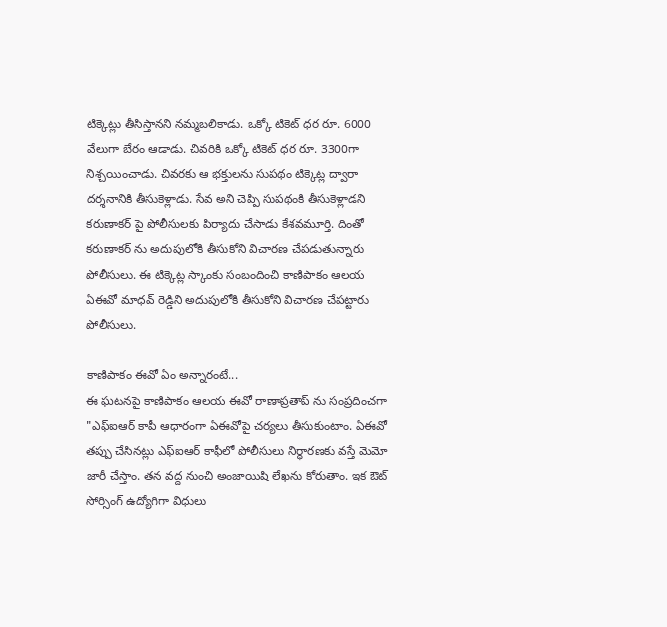టిక్కెట్లు తీసిస్తానని నమ్మబలికాడు. ఒక్కో టికెట్ ధర రూ. 6000 వేలుగా బేరం ఆడాడు. చివరికి ఒక్కో టికెట్ ధర రూ. 3300గా నిశ్చయించాడు. చివరకు ఆ భక్తులను సుపథం టిక్కెట్ల ద్వారా దర్శనానికి తీసుకెళ్లాడు. సేవ అని చెప్పి సుపథంకి తీసుకెళ్లాడని కరుణాకర్ పై పోలీసులకు పిర్యాదు చేసాడు కేశవమూర్తి. దింతో కరుణాకర్ ను అదుపులోకి తీసుకోని విచారణ చేపడుతున్నారు పోలీసులు. ఈ టిక్కెట్ల స్కాంకు సంబందించి కాణిపాకం ఆలయ ఏఈవో మాధవ్ రెడ్డిని అదుపులోకి తీసుకోని విచారణ చేపట్టారు పోలీసులు.

కాణిపాకం ఈవో ఏం అన్నారంటే...
ఈ ఘటనపై కాణిపాకం ఆలయ ఈవో రాణాప్రతాప్ ను సంప్రదించగా "ఎఫ్ఐఆర్ కాపీ ఆధారంగా ఏఈవోపై చర్యలు తీసుకుంటాం. ఏఈవో తప్పు చేసినట్లు ఎఫ్ఐఆర్ కాఫీలో పోలీసులు నిర్ధారణకు వస్తే మెమో జారీ చేస్తాం. తన వద్ద నుంచి అంజాయిషి లేఖను కోరుతాం. ఇక ఔట్ సోర్సింగ్ ఉద్యోగిగా విధులు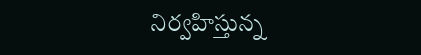నిర్వహిస్తున్న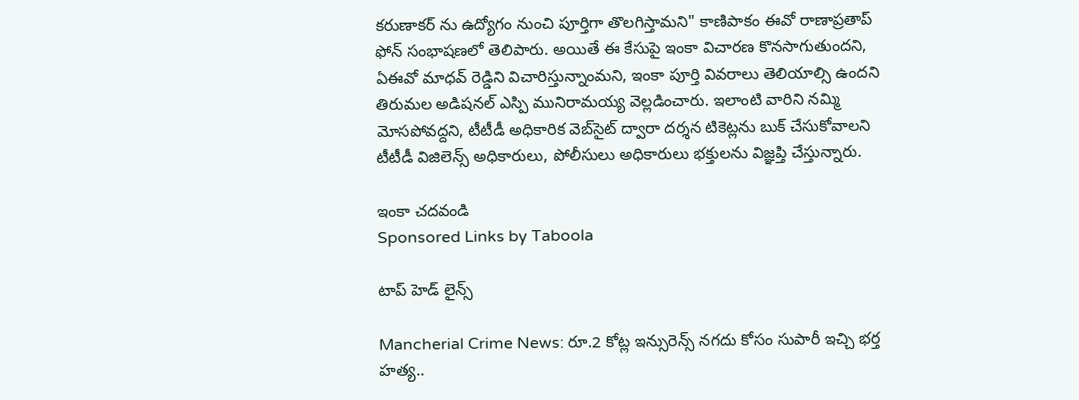కరుణాకర్ ను ఉద్యోగం నుంచి పూర్తిగా తొలగిస్తామని" కాణిపాకం ఈవో రాణాప్రతాప్ ఫోన్ సంభాషణలో తెలిపారు. అయితే ఈ కేసుపై ఇంకా విచారణ కొనసాగుతుందని, ఏఈవో మాధవ్ రెడ్డిని విచారిస్తున్నాంమని, ఇంకా పూర్తి వివరాలు తెలియాల్సి ఉందని తిరుమల అడిషనల్ ఎస్పి మునిరామయ్య వెల్లడించారు. ఇలాంటి వారిని నమ్మి మోసపోవద్దని, టీటీడీ అధికారిక వెబ్‌సైట్ ద్వారా దర్శన టికెట్ల‌ను బుక్ చేసుకోవాలని టీటీడీ విజిలెన్స్ అధికారులు, పోలీసులు అధికారులు‌ భక్తులను విజ్ఞప్తి చేస్తున్నారు.

ఇంకా చదవండి
Sponsored Links by Taboola

టాప్ హెడ్ లైన్స్

Mancherial Crime News: రూ.2 కోట్ల ఇన్సురెన్స్ నగదు కోసం సుపారీ ఇచ్చి భర్త హత్య..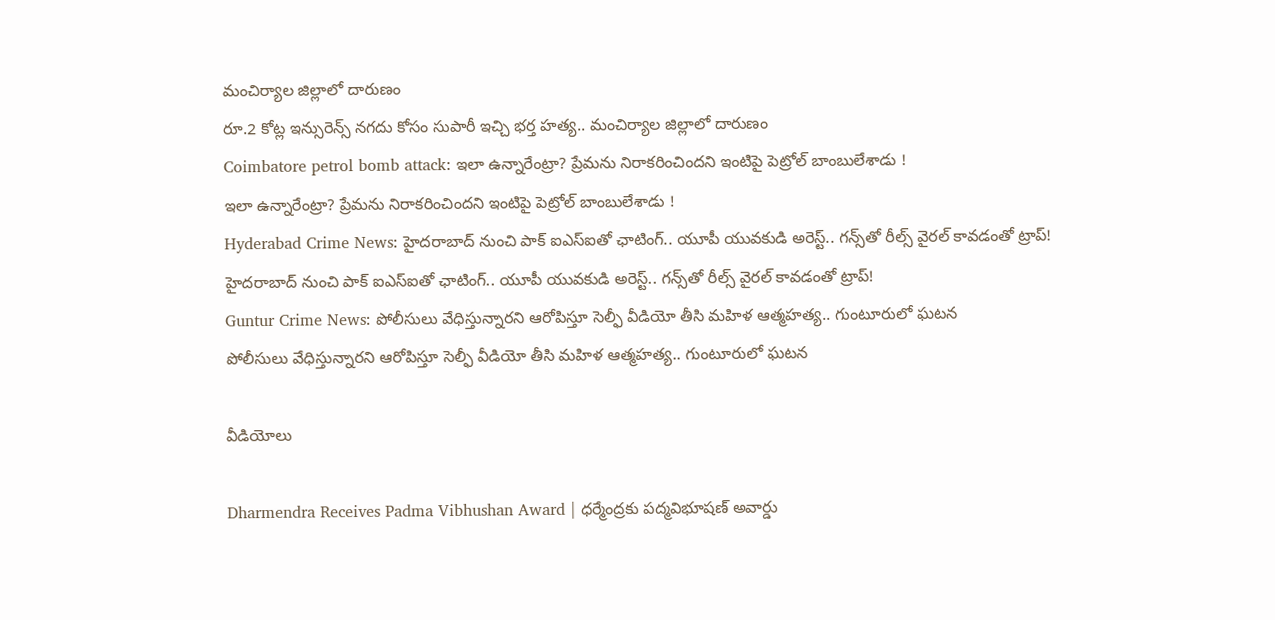మంచిర్యాల జిల్లాలో దారుణం
రూ.2 కోట్ల ఇన్సురెన్స్ నగదు కోసం సుపారీ ఇచ్చి భర్త హత్య.. మంచిర్యాల జిల్లాలో దారుణం
Coimbatore petrol bomb attack: ఇలా ఉన్నారేంట్రా? ప్రేమను నిరాకరించిందని ఇంటిపై పెట్రోల్ బాంబులేశాడు !
ఇలా ఉన్నారేంట్రా? ప్రేమను నిరాకరించిందని ఇంటిపై పెట్రోల్ బాంబులేశాడు !
Hyderabad Crime News: హైదరాబాద్‌ నుంచి పాక్ ఐఎస్ఐతో ఛాటింగ్.. యూపీ యువకుడి అరెస్ట్.. గన్స్‌తో రీల్స్ వైరల్ కావడంతో ట్రాప్!
హైదరాబాద్‌ నుంచి పాక్ ఐఎస్ఐతో ఛాటింగ్.. యూపీ యువకుడి అరెస్ట్.. గన్స్‌తో రీల్స్ వైరల్ కావడంతో ట్రాప్!
Guntur Crime News: పోలీసులు వేధిస్తున్నారని ఆరోపిస్తూ సెల్ఫీ వీడియో తీసి మహిళ ఆత్మహత్య.. గుంటూరులో ఘటన
పోలీసులు వేధిస్తున్నారని ఆరోపిస్తూ సెల్ఫీ వీడియో తీసి మహిళ ఆత్మహత్య.. గుంటూరులో ఘటన

వీడియోలు

Dharmendra Receives Padma Vibhushan Award | ధర్మేంద్రకు పద్మవిభూషణ్ అవార్డు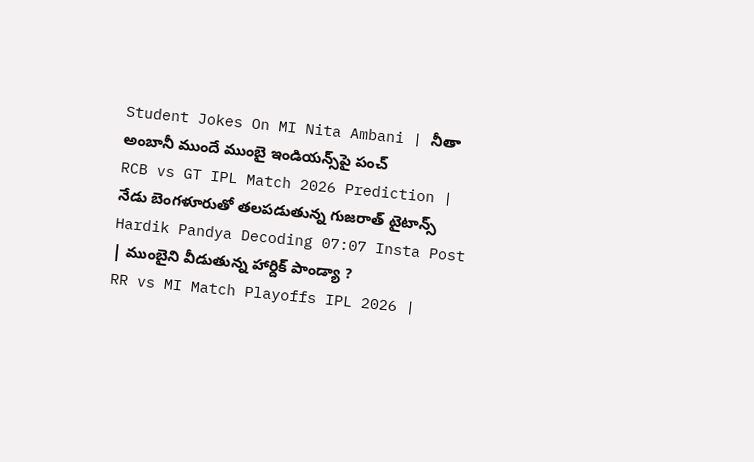Student Jokes On MI Nita Ambani | నీతా అంబానీ ముందే ముంబై ఇండియన్స్‌పై పంచ్
RCB vs GT IPL Match 2026 Prediction | నేడు బెంగళూరుతో తలపడుతున్న గుజరాత్ టైటాన్స్
Hardik Pandya Decoding 07:07 Insta Post | ముంబైని వీడుతున్న హార్దిక్ పాండ్యా ?
RR vs MI Match Playoffs IPL 2026 |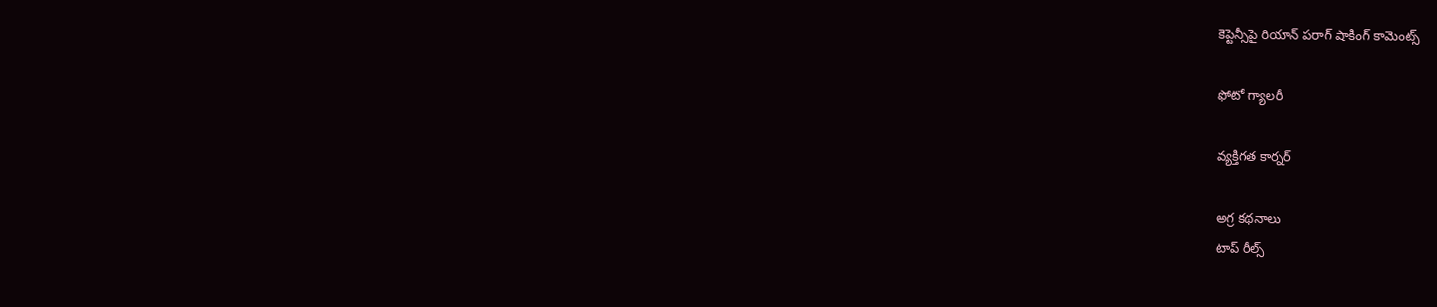కెప్టెన్సీపై రియాన్ పరాగ్ షాకింగ్ కామెంట్స్

ఫోటో గ్యాలరీ

వ్యక్తిగత కార్నర్

అగ్ర కథనాలు
టాప్ రీల్స్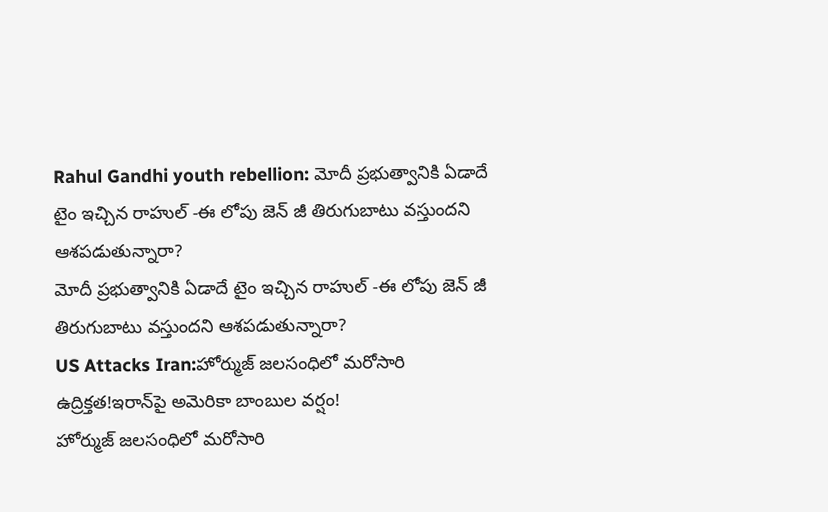Rahul Gandhi youth rebellion: మోదీ ప్రభుత్వానికి ఏడాదే టైం ఇచ్చిన రాహుల్ -ఈ లోపు జెన్ జీ తిరుగుబాటు వస్తుందని ఆశపడుతున్నారా?
మోదీ ప్రభుత్వానికి ఏడాదే టైం ఇచ్చిన రాహుల్ -ఈ లోపు జెన్ జీ తిరుగుబాటు వస్తుందని ఆశపడుతున్నారా?
US Attacks Iran:హోర్ముజ్ జలసంధిలో మరోసారి ఉద్రిక్తత!ఇరాన్‌పై అమెరికా బాంబుల వర్షం!
హోర్ముజ్ జలసంధిలో మరోసారి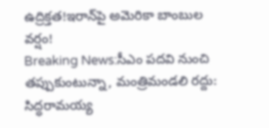ఉద్రిక్తత!ఇరాన్‌పై అమెరికా బాంబుల వర్షం!
Breaking News:సీఎం పదవి నుంచి తప్పుకుంటున్నా, మంత్రిమండలి రద్దు: సిద్ధరామయ్య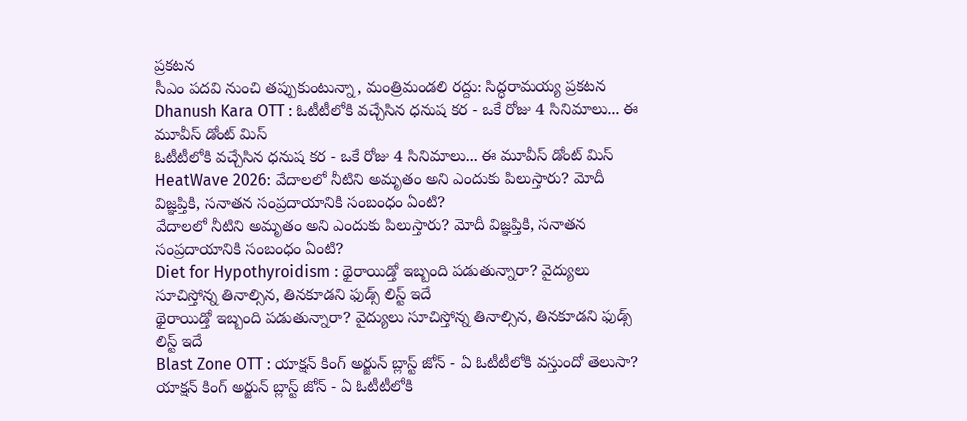ప్రకటన
సీఎం పదవి నుంచి తప్పుకుంటున్నా, మంత్రిమండలి రద్దు: సిద్ధరామయ్య ప్రకటన
Dhanush Kara OTT : ఓటీటీలోకి వచ్చేసిన ధనుష కర - ఒకే రోజు 4 సినిమాలు... ఈ మూవీస్ డోంట్ మిస్
ఓటీటీలోకి వచ్చేసిన ధనుష కర - ఒకే రోజు 4 సినిమాలు... ఈ మూవీస్ డోంట్ మిస్
HeatWave 2026: వేదాలలో నీటిని అమృతం అని ఎందుకు పిలుస్తారు? మోదీ విజ్ఞప్తికి, సనాతన సంప్రదాయానికి సంబంధం ఏంటి?
వేదాలలో నీటిని అమృతం అని ఎందుకు పిలుస్తారు? మోదీ విజ్ఞప్తికి, సనాతన సంప్రదాయానికి సంబంధం ఏంటి?
Diet for Hypothyroidism : థైరాయిడ్తో ఇబ్బంది పడుతున్నారా? వైద్యులు సూచిస్తోన్న తినాల్సిన, తినకూడని ఫుడ్స్ లిస్ట్ ఇదే
థైరాయిడ్తో ఇబ్బంది పడుతున్నారా? వైద్యులు సూచిస్తోన్న తినాల్సిన, తినకూడని ఫుడ్స్ లిస్ట్ ఇదే
Blast Zone OTT : యాక్షన్ కింగ్ అర్జున్ బ్లాస్ట్ జోన్ - ఏ ఓటీటీలోకి వస్తుందో తెలుసా?
యాక్షన్ కింగ్ అర్జున్ బ్లాస్ట్ జోన్ - ఏ ఓటీటీలోకి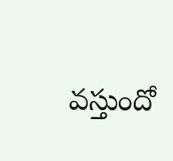వస్తుందో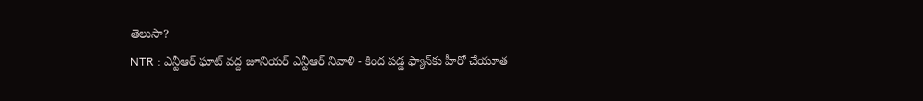తెలుసా?
NTR : ఎన్టీఆర్ ఘాట్ వద్ద జూనియర్ ఎన్టీఆర్ నివాళి - కింద పడ్డ ఫ్యాన్‌‌కు హీరో చేయూత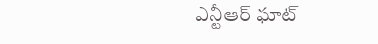ఎన్టీఆర్ ఘాట్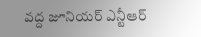వద్ద జూనియర్ ఎన్టీఆర్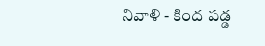నివాళి - కింద పడ్డ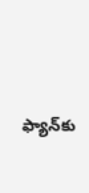ఫ్యాన్‌‌కు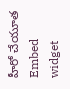హీరో చేయూత
Embed widget